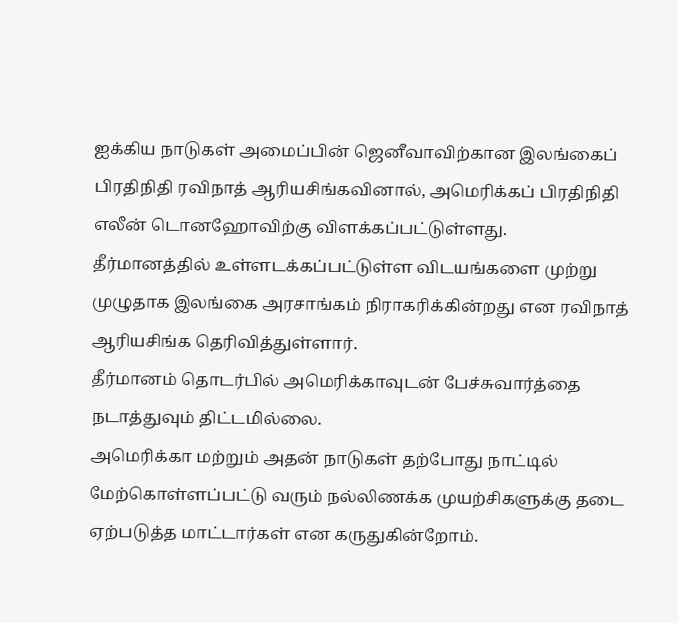ஐக்கிய நாடுகள் அமைப்பின் ஜெனீவாவிற்கான இலங்கைப் பிரதிநிதி ரவிநாத் ஆரியசிங்கவினால், அமெரிக்கப் பிரதிநிதி எலீன் டொனஹோவிற்கு விளக்கப்பட்டுள்ளது.
தீர்மானத்தில் உள்ளடக்கப்பட்டுள்ள விடயங்களை முற்று முழுதாக இலங்கை அரசாங்கம் நிராகரிக்கின்றது என ரவிநாத் ஆரியசிங்க தெரிவித்துள்ளார்.
தீர்மானம் தொடர்பில் அமெரிக்காவுடன் பேச்சுவார்த்தை நடாத்துவும் திட்டமில்லை.
அமெரிக்கா மற்றும் அதன் நாடுகள் தற்போது நாட்டில் மேற்கொள்ளப்பட்டு வரும் நல்லிணக்க முயற்சிகளுக்கு தடை ஏற்படுத்த மாட்டார்கள் என கருதுகின்றோம்.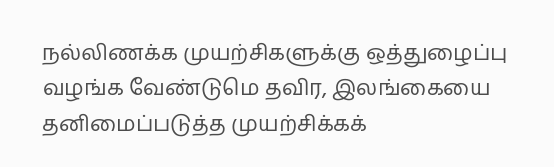நல்லிணக்க முயற்சிகளுக்கு ஒத்துழைப்பு வழங்க வேண்டுமெ தவிர, இலங்கையை தனிமைப்படுத்த முயற்சிக்கக்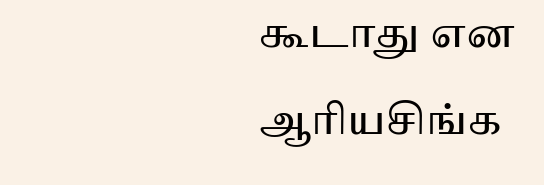கூடாது என ஆரியசிங்க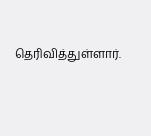தெரிவித்துள்ளார்.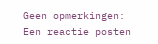Geen opmerkingen:
Een reactie posten